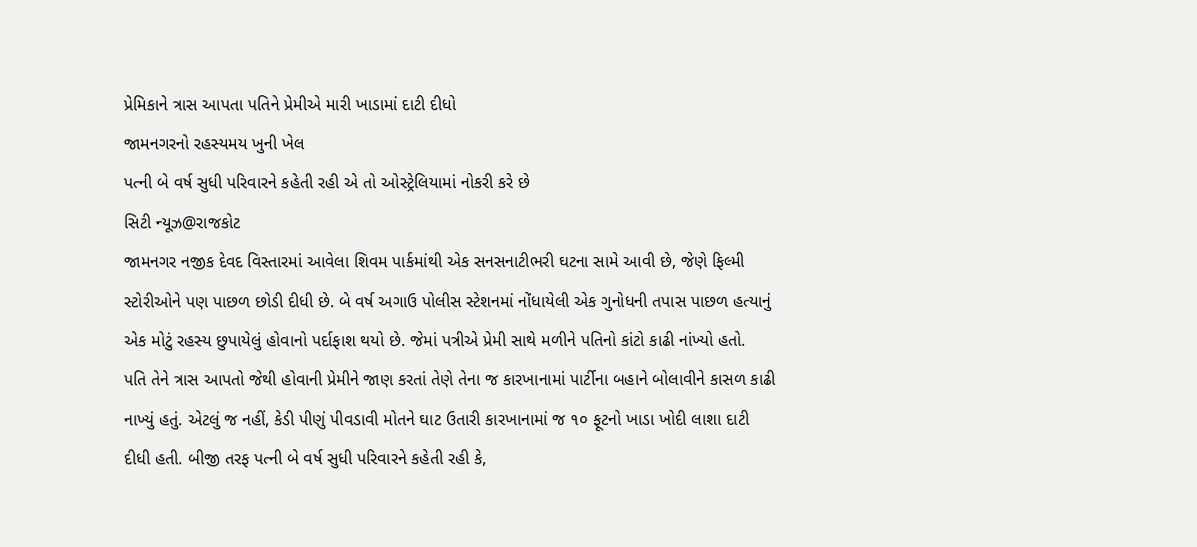પ્રેમિકાને ત્રાસ આપતા પતિને પ્રેમીએ મારી ખાડામાં દાટી દીધો
જામનગરનો રહસ્યમય ખુની ખેલ
પત્ની બે વર્ષ સુધી પરિવારને કહેતી રહી એ તો ઓસ્ટ્રેલિયામાં નોકરી કરે છે
સિટી ન્યૂઝ@રાજકોટ
જામનગર નજીક દેવદ વિસ્તારમાં આવેલા શિવમ પાર્કમાંથી એક સનસનાટીભરી ઘટના સામે આવી છે, જેણે ફિલ્મી સ્ટોરીઓને પણ પાછળ છોડી દીધી છે. બે વર્ષ અગાઉ પોલીસ સ્ટેશનમાં નોંધાયેલી એક ગુનોધની તપાસ પાછળ હત્યાનું એક મોટું રહસ્ય છુપાયેલું હોવાનો પર્દાફાશ થયો છે. જેમાં પત્રીએ પ્રેમી સાથે મળીને પતિનો કાંટો કાઢી નાંખ્યો હતો.
પતિ તેને ત્રાસ આપતો જેથી હોવાની પ્રેમીને જાણ કરતાં તેણે તેના જ કારખાનામાં પાર્ટીના બહાને બોલાવીને કાસળ કાઢી નાખ્યું હતું. એટલું જ નહીં, કેડી પીણું પીવડાવી મોતને ઘાટ ઉતારી કારખાનામાં જ ૧૦ ફૂટનો ખાડા ખોદી લાશા દાટી દીધી હતી. બીજી તરફ પત્ની બે વર્ષ સુધી પરિવારને કહેતી રહી કે,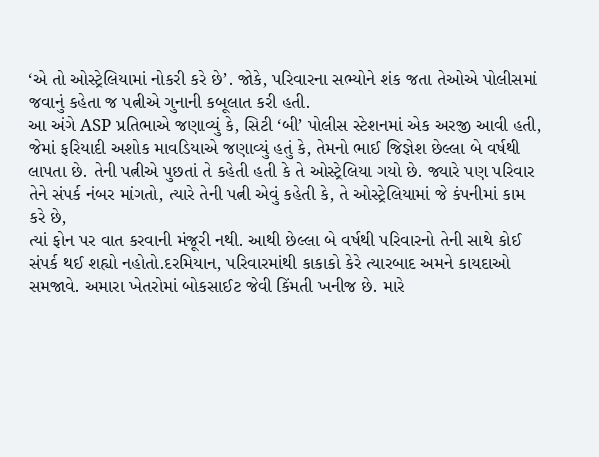‘એ તો ઓસ્ટ્રેલિયામાં નોકરી કરે છે’. જોકે, પરિવારના સભ્યોને શંક જતા તેઓએ પોલીસમાં જવાનું કહેતા જ પત્નીએ ગુનાની કબૂલાત કરી હતી.
આ અંગે ASP પ્રતિભાએ જણાવ્યું કે, સિટી ‘બી’ પોલીસ સ્ટેશનમાં એક અરજી આવી હતી, જેમાં ફરિયાદી અશોક માવડિયાએ જણાવ્યું હતું કે, તેમનો ભાઈ જિજ્ઞેશ છેલ્લા બે વર્ષથી લાપતા છે. તેની પત્નીએ પુછતાં તે કહેતી હતી કે તે ઓસ્ટ્રેલિયા ગયો છે. જ્યારે પણ પરિવાર તેને સંપર્ક નંબર માંગતો, ત્યારે તેની પત્ની એવું કહેતી કે, તે ઓસ્ટ્રેલિયામાં જે કંપનીમાં કામ કરે છે,
ત્યાં ફોન પર વાત કરવાની મંજૂરી નથી. આથી છેલ્લા બે વર્ષથી પરિવારનો તેની સાથે કોઈ સંપર્ક થઈ શહ્યો નહોતો.દરમિયાન, પરિવારમાંથી કાકાકો કેરે ત્યારબાદ અમને કાયદાઓ સમજાવે. અમારા ખેતરોમાં બોકસાઈટ જેવી કિંમતી ખનીજ છે. મારે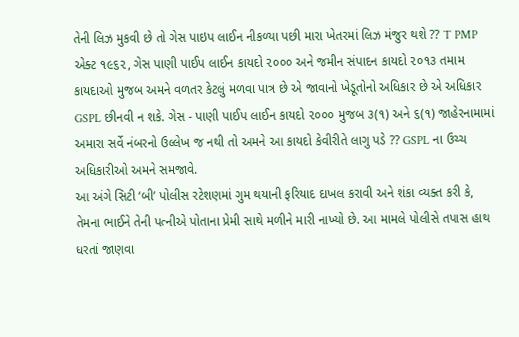તેની લિઝ મુકવી છે તો ગેસ પાઇપ લાઈન નીકળ્યા પછી મારા ખેતરમાં લિઝ મંજુર થશે ?? T PMP એક્ટ ૧૯૬૨, ગેસ પાણી પાઈપ લાઈન કાયદો ૨૦૦૦ અને જમીન સંપાદન કાયદો ૨૦૧૩ તમામ કાયદાઓ મુજબ અમને વળતર કેટલું મળવા પાત્ર છે એ જાવાનો ખેડૂતોનો અધિકાર છે એ અધિકાર GSPL છીનવી ન શકે. ગેસ - પાણી પાઈપ લાઈન કાયદો ૨૦૦૦ મુજબ ૩(૧) અને ૬(૧) જાહેરનામામાં અમારા સર્વે નંબરનો ઉલ્લેખ જ નથી તો અમને આ કાયદો કેવીરીતે લાગુ પડે ?? GSPL ના ઉચ્ચ અધિકારીઓ અમને સમજાવે.
આ અંગે સિટી ‘બી’ પોલીસ રટેશણમાં ગુમ થયાની ફરિયાદ દાખલ કરાવી અને શંકા વ્યક્ત કરી કે, તેમના ભાઈને તેની પત્નીએ પોતાના પ્રેમી સાથે મળીને મારી નાખ્યો છે. આ મામલે પોલીસે તપાસ હાથ ધરતાં જાણવા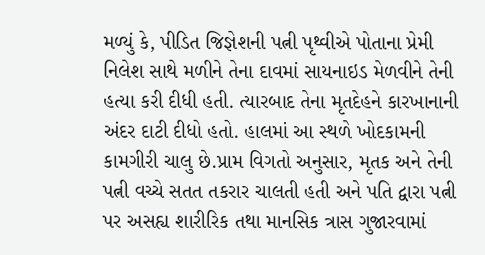મળ્યું કે, પીડિત જિજ્ઞેશની પત્ની પૃથ્વીએ પોતાના પ્રેમી નિલેશ સાથે મળીને તેના દાવમાં સાયનાઇડ મેળવીને તેની હત્યા કરી દીધી હતી. ત્યારબાદ તેના મૃતદેહને કારખાનાની અંદર દાટી દીધો હતો. હાલમાં આ સ્થળે ખોદકામની કામગીરી ચાલુ છે.પ્રામ વિગતો અનુસાર, મૃતક અને તેની પત્ની વચ્ચે સતત તકરાર ચાલતી હતી અને પતિ દ્વારા પત્ની પર અસહ્ય શારીરિક તથા માનસિક ત્રાસ ગુજારવામાં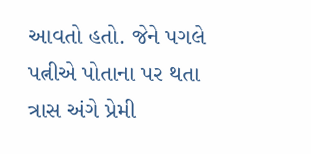આવતો હતો. જેને પગલે પત્નીએ પોતાના પર થતા ત્રાસ અંગે પ્રેમી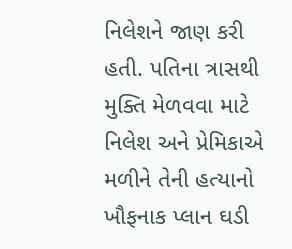નિલેશને જાણ કરી હતી. પતિના ત્રાસથી મુક્તિ મેળવવા માટે નિલેશ અને પ્રેમિકાએ મળીને તેની હત્યાનો ખૌફનાક પ્લાન ઘડી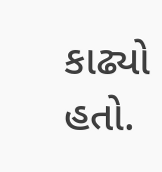કાઢ્યો હતો.